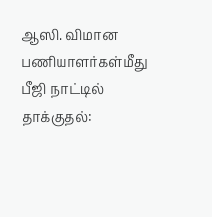ஆஸி. விமான பணியாளர்கள்மீது பீஜி நாட்டில் தாக்குதல்: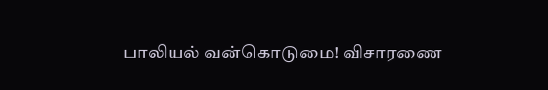பாலியல் வன்கொடுமை! விசாரணை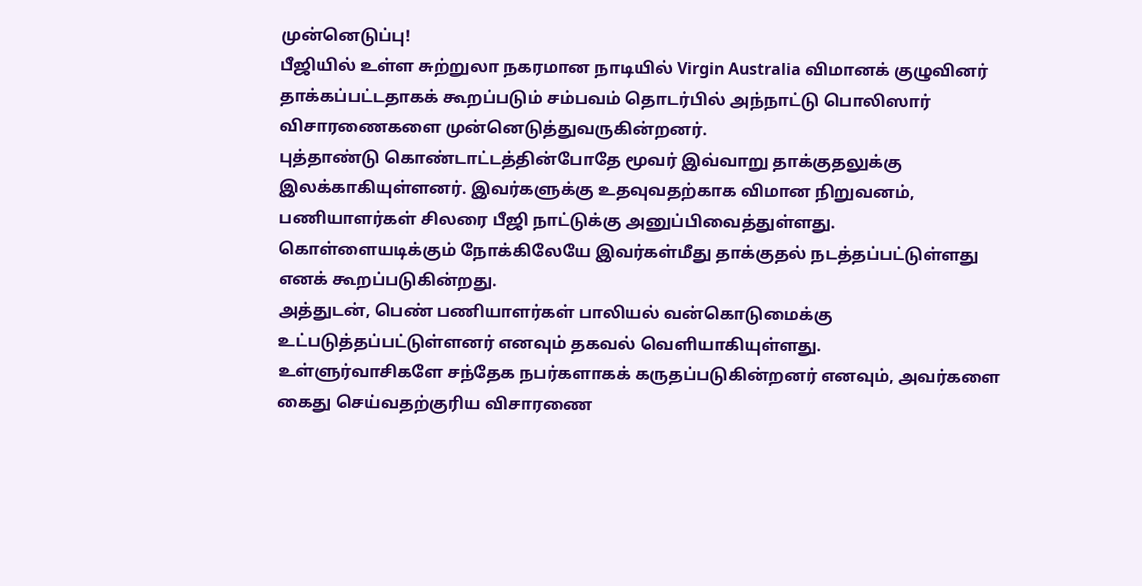முன்னெடுப்பு!
பீஜியில் உள்ள சுற்றுலா நகரமான நாடியில் Virgin Australia விமானக் குழுவினர் தாக்கப்பட்டதாகக் கூறப்படும் சம்பவம் தொடர்பில் அந்நாட்டு பொலிஸார் விசாரணைகளை முன்னெடுத்துவருகின்றனர்.
புத்தாண்டு கொண்டாட்டத்தின்போதே மூவர் இவ்வாறு தாக்குதலுக்கு இலக்காகியுள்ளனர். இவர்களுக்கு உதவுவதற்காக விமான நிறுவனம், பணியாளர்கள் சிலரை பீஜி நாட்டுக்கு அனுப்பிவைத்துள்ளது.
கொள்ளையடிக்கும் நோக்கிலேயே இவர்கள்மீது தாக்குதல் நடத்தப்பட்டுள்ளது எனக் கூறப்படுகின்றது.
அத்துடன், பெண் பணியாளர்கள் பாலியல் வன்கொடுமைக்கு உட்படுத்தப்பட்டுள்ளனர் எனவும் தகவல் வெளியாகியுள்ளது.
உள்ளுர்வாசிகளே சந்தேக நபர்களாகக் கருதப்படுகின்றனர் எனவும், அவர்களை கைது செய்வதற்குரிய விசாரணை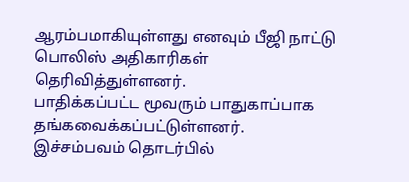ஆரம்பமாகியுள்ளது எனவும் பீஜி நாட்டு பொலிஸ் அதிகாரிகள் தெரிவித்துள்ளனர்.
பாதிக்கப்பட்ட மூவரும் பாதுகாப்பாக தங்கவைக்கப்பட்டுள்ளனர். இச்சம்பவம் தொடர்பில்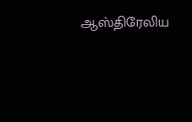ஆஸ்திரேலிய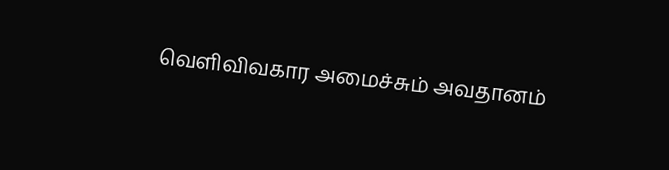வெளிவிவகார அமைச்சும் அவதானம்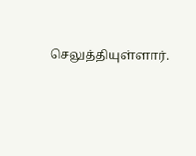செலுத்தியுள்ளார்.